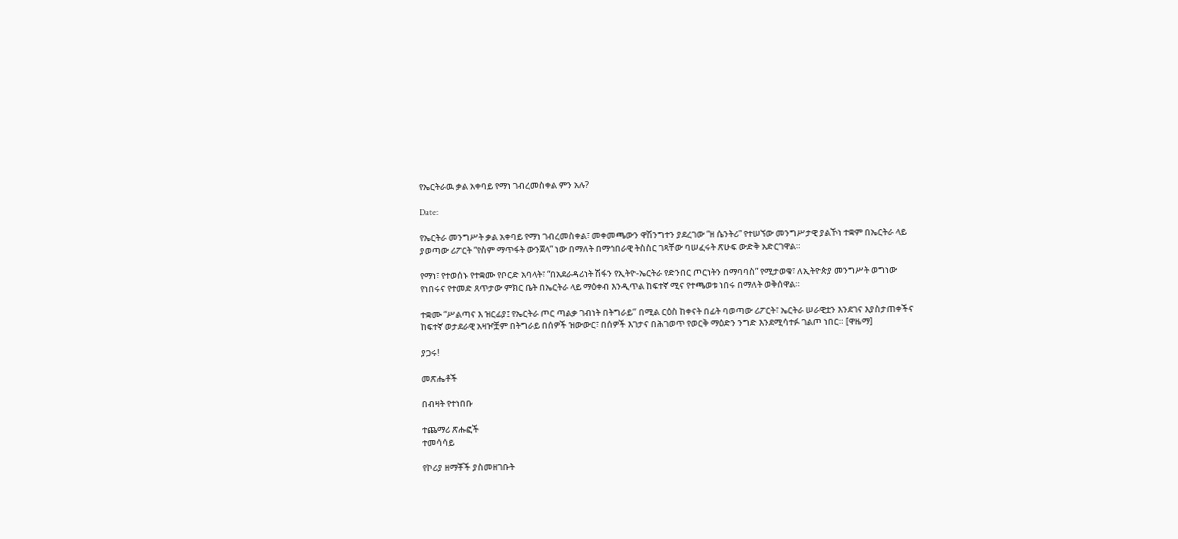የኤርትራዉ ቃል አቀባይ የማነ ገብረመስቀል ምን አሉ?

Date:

የኤርትራ መንግሥት ቃል አቀባይ የማነ ገብረመስቀል፣ መቀመጫውን ዋሽንግተን ያደረገው “ዘ ሴንትሪ” የተሠኘው መንግሥታዊ ያልኾነ ተቋም በኤርትራ ላይ ያወጣው ሪፖርት “የስም ማጥፋት ውንጀላ” ነው በማለት በማኅበራዊ ትስስር ገጻቸው ባሠፈሩት ጽሁፍ ውድቅ አድርገዋል።

የማነ፣ የተወሰኑ የተቋሙ የቦርድ አባላት፣ “በአደራዳሪነት ሽፋን የኢትዮ-ኤርትራ የድንበር ጦርነትን በማባባስ” የሚታወቁ፣ ለኢትዮጵያ መንግሥት ወግነው የነበሩና የተመድ ጸጥታው ምክር ቤት በኤርትራ ላይ ማዕቀብ እንዲጥል ከፍተኛ ሚና የተጫወቱ ነበሩ በማለት ወቅሰዋል።

ተቋሙ “ሥልጣና እ ዝርፊያ፤ የኤርትራ ጦር ጣልቃ ገብነት በትግራይ‘’ በሚል ርዕስ ከቀናት በፊት ባወጣው ሪፖርት፣ ኤርትራ ሠራዊቷን እንደገና እያስታጠቀችና ከፍተኛ ወታደራዊ አዛዦቿም በትግራይ በሰዎች ዝውውር፣ በሰዎች እገታና በሕገወጥ የወርቅ ማዕድን ንግድ እንደሚሳተፉ ገልጦ ነበር። [ዋዜማ]

ያጋሩ!

መጽሔቶች

በብዛት የተነበቡ

ተጨማሪ ጽሑፎች
ተመሳሳይ

የኮሪያ ዘማቾች ያስመዘገቡት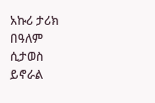አኩሪ ታሪክ በዓለም ሲታወስ ይኖራል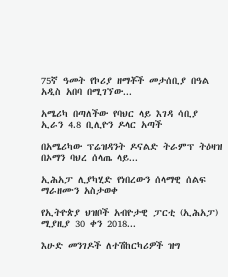75ኛ ዓመት የኮሪያ ዘማቾች መታሰቢያ በዓል አዲስ አበባ በሚገኘው...

አሜሪካ በጣለችው የባህር ላይ እገዳ ሳቢያ ኢራን 4.8 ቢሊዮን ዶላር አጣች

በአሜሪካው ፕሬዝዳንት ዶናልድ ትራምፕ ትዕዛዝ በኦማን ባህረ ሰላጤ ላይ...

ኢሕአፓ ሊያካሂድ የነበረውን ሰላማዊ ሰልፍ ማራዘሙን አስታወቀ

የኢትዮጵያ ህዝቦች አብዮታዊ ፓርቲ (ኢሕአፓ) ሚያዚያ 30 ቀን 2018...

እሁድ መንገዶች ለተሽከርካሪዎች ዝግ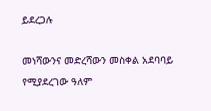ይደረጋሉ

መነሻውንና መድረሻውን መስቀል አደባባይ የሚያደረገው ዓለም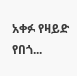አቀፉ የዛይድ የበጎ...